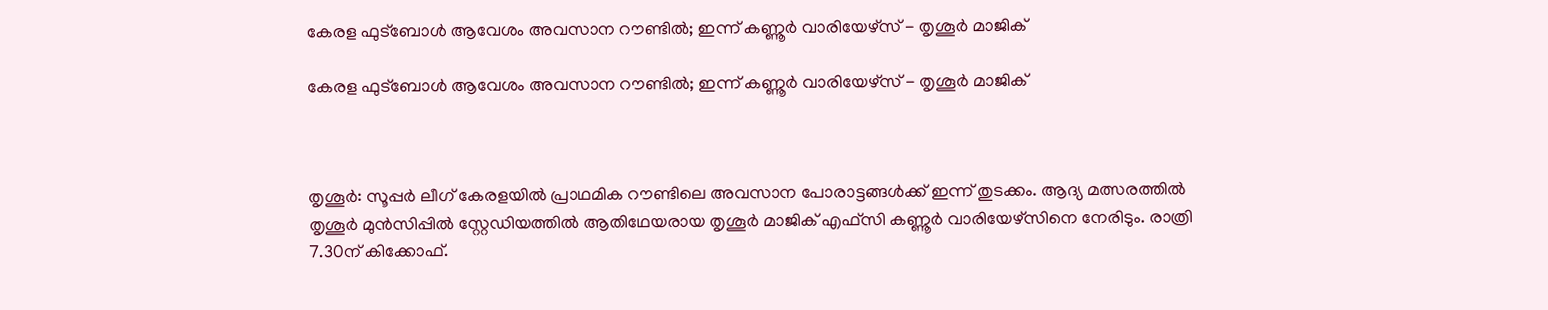കേരള ഫുട്‌ബോള്‍ ആവേശം അവസാന റൗണ്ടില്‍; ഇന്ന് കണ്ണൂര്‍ വാരിയേഴ്‌സ്‌ - തൃശൂര്‍ മാജിക്

കേരള ഫുട്‌ബോള്‍ ആവേശം അവസാന റൗണ്ടില്‍; ഇന്ന് കണ്ണൂര്‍ വാരിയേഴ്‌സ്‌ - തൃശൂര്‍ മാജിക്



തൃശൂര്‍: സൂപ്പര്‍ ലീഗ് കേരളയില്‍ പ്രാഥമിക റൗണ്ടിലെ അവസാന പോരാട്ടങ്ങള്‍ക്ക് ഇന്ന് തുടക്കം. ആദ്യ മത്സരത്തില്‍ തൃശൂര്‍ മുന്‍സിപ്പില്‍ സ്റ്റേഡിയത്തില്‍ ആതിഥേയരായ തൃശൂര്‍ മാജിക് എഫ്സി കണ്ണൂര്‍ വാരിയേഴ്സിനെ നേരിടും. രാത്രി 7.30ന് കിക്കോഫ്.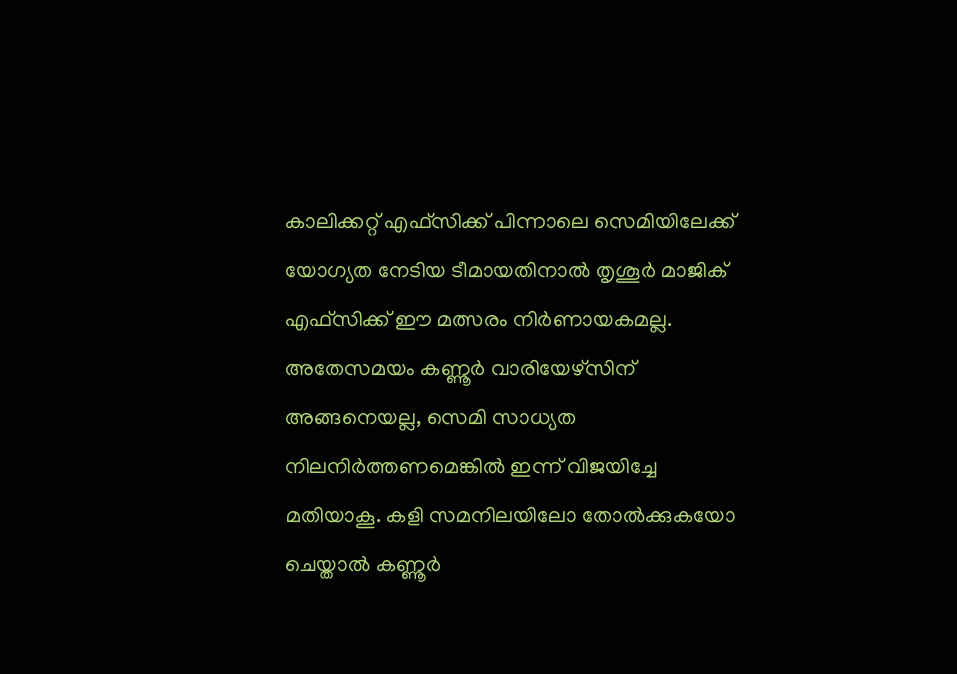കാലിക്കറ്റ് എഫ്സിക്ക് പിന്നാലെ സെമിയിലേക്ക് യോഗ്യത നേടിയ ടീമായതിനാല്‍ തൃശൂര്‍ മാജിക് എഫ്സിക്ക് ഈ മത്സരം നിര്‍ണായകമല്ല. അതേസമയം കണ്ണൂര്‍ വാരിയേഴ്സിന് അങ്ങനെയല്ല, സെമി സാധ്യത നിലനിര്‍ത്തണമെങ്കില്‍ ഇന്ന് വിജയിച്ചേ മതിയാകൂ. കളി സമനിലയിലോ തോല്‍ക്കുകയോ ചെയ്താല്‍ കണ്ണൂര്‍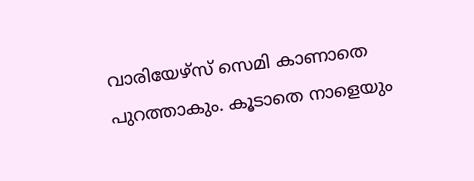വാരിയേഴ്സ് സെമി കാണാതെ പുറത്താകും. കൂടാതെ നാളെയും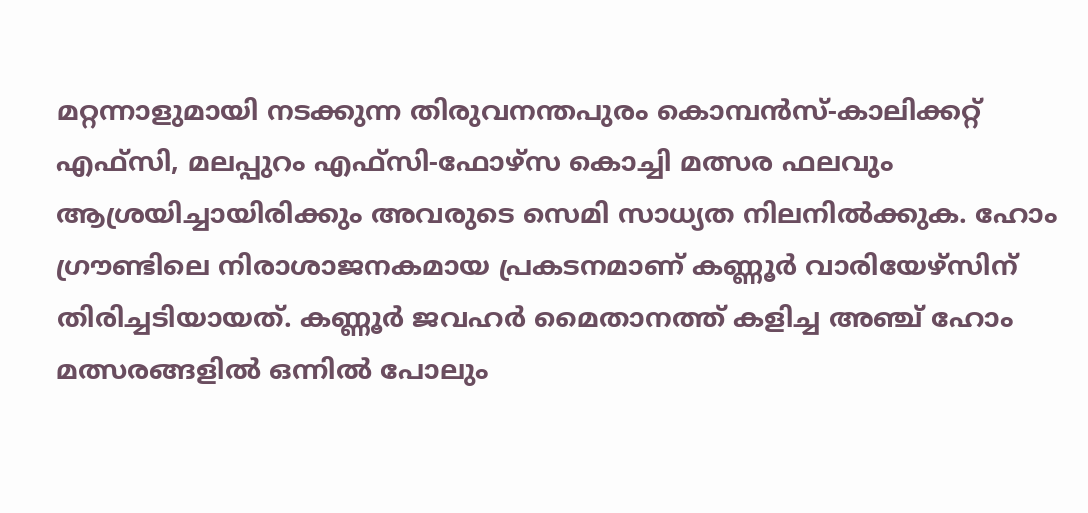മറ്റന്നാളുമായി നടക്കുന്ന തിരുവനന്തപുരം കൊമ്പന്‍സ്-കാലിക്കറ്റ് എഫ്സി, മലപ്പുറം എഫ്സി-ഫോഴ്സ കൊച്ചി മത്സര ഫലവും ആശ്രയിച്ചായിരിക്കും അവരുടെ സെമി സാധ്യത നിലനില്‍ക്കുക. ഹോം ഗ്രൗണ്ടിലെ നിരാശാജനകമായ പ്രകടനമാണ് കണ്ണൂര്‍ വാരിയേഴ്സിന് തിരിച്ചടിയായത്. കണ്ണൂര്‍ ജവഹര്‍ മൈതാനത്ത് കളിച്ച അഞ്ച് ഹോം മത്സരങ്ങളില്‍ ഒന്നില്‍ പോലും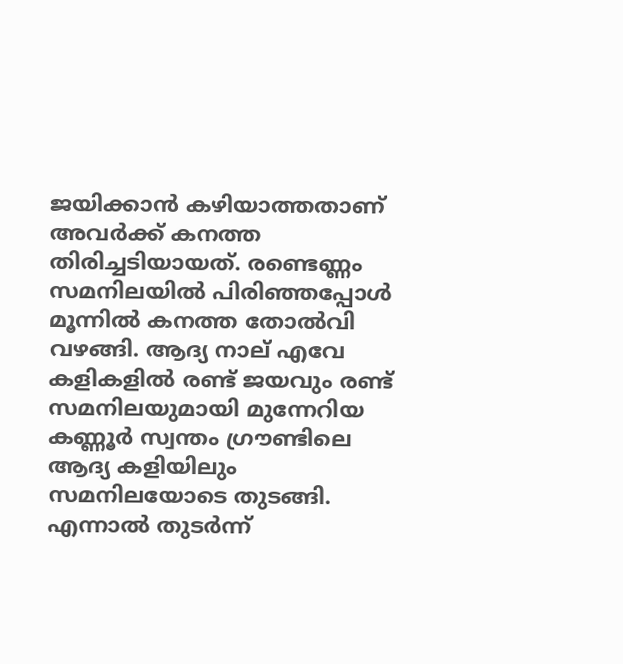ജയിക്കാന്‍ കഴിയാത്തതാണ് അവര്‍ക്ക് കനത്ത തിരിച്ചടിയായത്. രണ്ടെണ്ണം സമനിലയില്‍ പിരിഞ്ഞപ്പോള്‍ മൂന്നില്‍ കനത്ത തോല്‍വി വഴങ്ങി. ആദ്യ നാല് എവേ കളികളില്‍ രണ്ട് ജയവും രണ്ട് സമനിലയുമായി മുന്നേറിയ കണ്ണൂര്‍ സ്വന്തം ഗ്രൗണ്ടിലെ ആദ്യ കളിയിലും സമനിലയോടെ തുടങ്ങി. എന്നാല്‍ തുടര്‍ന്ന്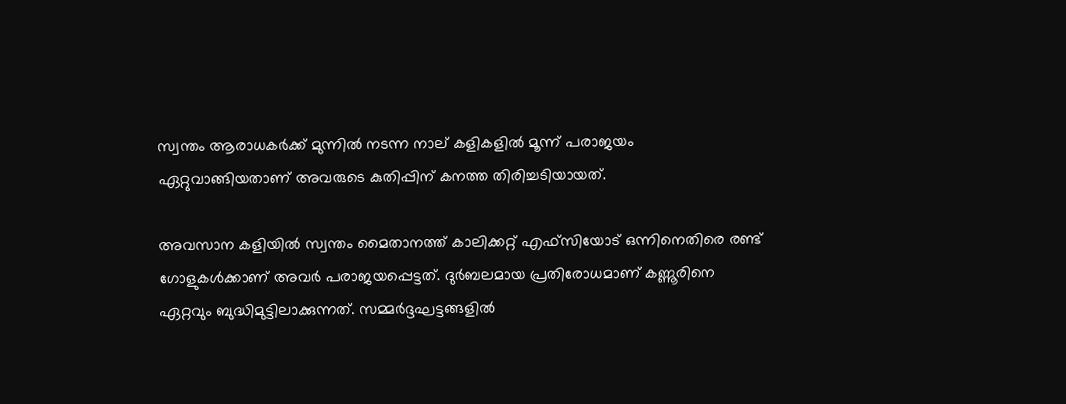സ്വന്തം ആരാധകര്‍ക്ക് മുന്നില്‍ നടന്ന നാല് കളികളില്‍ മൂന്ന് പരാജയം ഏറ്റുവാങ്ങിയതാണ് അവരുടെ കുതിപ്പിന് കനത്ത തിരിച്ചടിയായത്.

അവസാന കളിയില്‍ സ്വന്തം മൈതാനത്ത് കാലിക്കറ്റ് എഫ്സിയോട് ഒന്നിനെതിരെ രണ്ട് ഗോളുകള്‍ക്കാണ് അവര്‍ പരാജയപ്പെട്ടത്. ദുര്‍ബലമായ പ്രതിരോധമാണ് കണ്ണൂരിനെ ഏറ്റവും ബുദ്ധിമുട്ടിലാക്കുന്നത്. സമ്മര്‍ദ്ദഘട്ടങ്ങളില്‍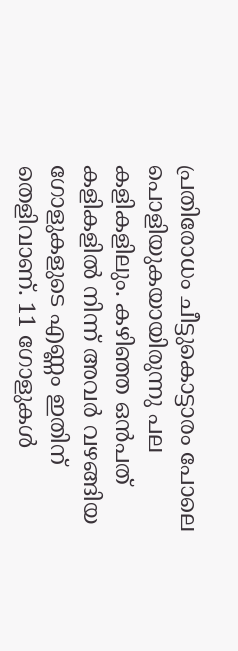പ്രതിരോധം ചീട്ടുകൊട്ടാരം പോലെ പൊളിയുകയായിരുന്നു പല കളികളിലും. കഴിഞ്ഞ ഒന്‍പത് കളികളില്‍ നിന്ന് അവര്‍ വഴങ്ങിയ ഗോളുകളുടെ എണ്ണം ഇതിന് തെളിവാണ്. 11 ഗോളുകള്‍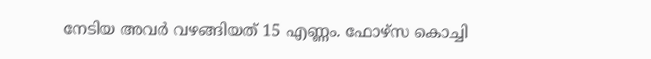നേടിയ അവര്‍ വഴങ്ങിയത് 15 എണ്ണം. ഫോഴ്സ കൊച്ചി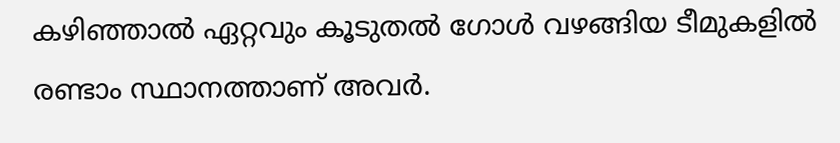കഴിഞ്ഞാല്‍ ഏറ്റവും കൂടുതല്‍ ഗോള്‍ വഴങ്ങിയ ടീമുകളില്‍ രണ്ടാം സ്ഥാനത്താണ് അവര്‍.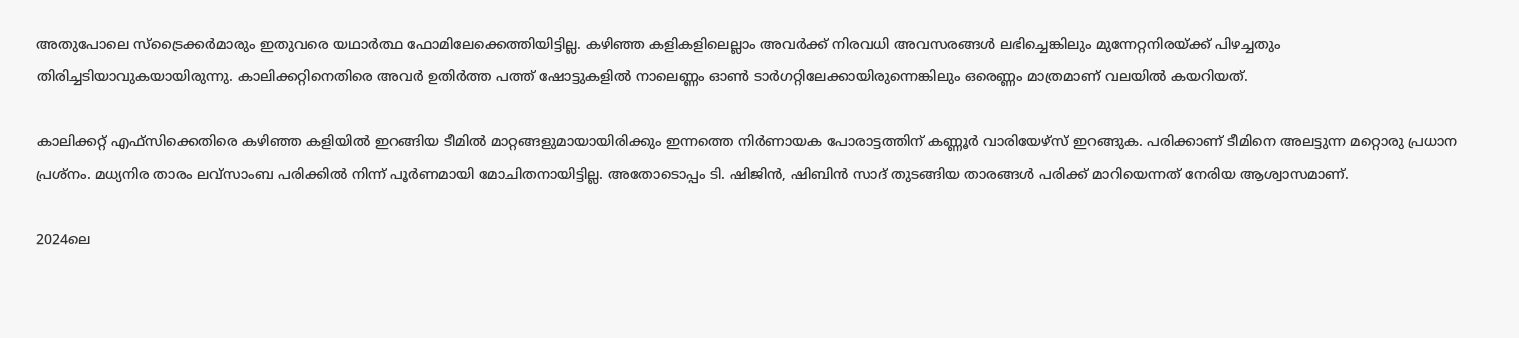അതുപോലെ സ്ട്രൈക്കര്‍മാരും ഇതുവരെ യഥാര്‍ത്ഥ ഫോമിലേക്കെത്തിയിട്ടില്ല. കഴിഞ്ഞ കളികളിലെല്ലാം അവര്‍ക്ക് നിരവധി അവസരങ്ങള്‍ ലഭിച്ചെങ്കിലും മുന്നേറ്റനിരയ്‌ക്ക് പിഴച്ചതും തിരിച്ചടിയാവുകയായിരുന്നു. കാലിക്കറ്റിനെതിരെ അവര്‍ ഉതിര്‍ത്ത പത്ത് ഷോട്ടുകളില്‍ നാലെണ്ണം ഓണ്‍ ടാര്‍ഗറ്റിലേക്കായിരുന്നെങ്കിലും ഒരെണ്ണം മാത്രമാണ് വലയില്‍ കയറിയത്.

കാലിക്കറ്റ് എഫ്‌സിക്കെതിരെ കഴിഞ്ഞ കളിയില്‍ ഇറങ്ങിയ ടീമില്‍ മാറ്റങ്ങളുമായായിരിക്കും ഇന്നത്തെ നിര്‍ണായക പോരാട്ടത്തിന് കണ്ണൂര്‍ വാരിയേഴ്സ് ഇറങ്ങുക. പരിക്കാണ് ടീമിനെ അലട്ടുന്ന മറ്റൊരു പ്രധാന പ്രശ്നം. മധ്യനിര താരം ലവ്സാംബ പരിക്കില്‍ നിന്ന് പൂര്‍ണമായി മോചിതനായിട്ടില്ല. അതോടൊപ്പം ടി. ഷിജിന്‍, ഷിബിന്‍ സാദ് തുടങ്ങിയ താരങ്ങള്‍ പരിക്ക് മാറിയെന്നത് നേരിയ ആശ്വാസമാണ്.

2024ലെ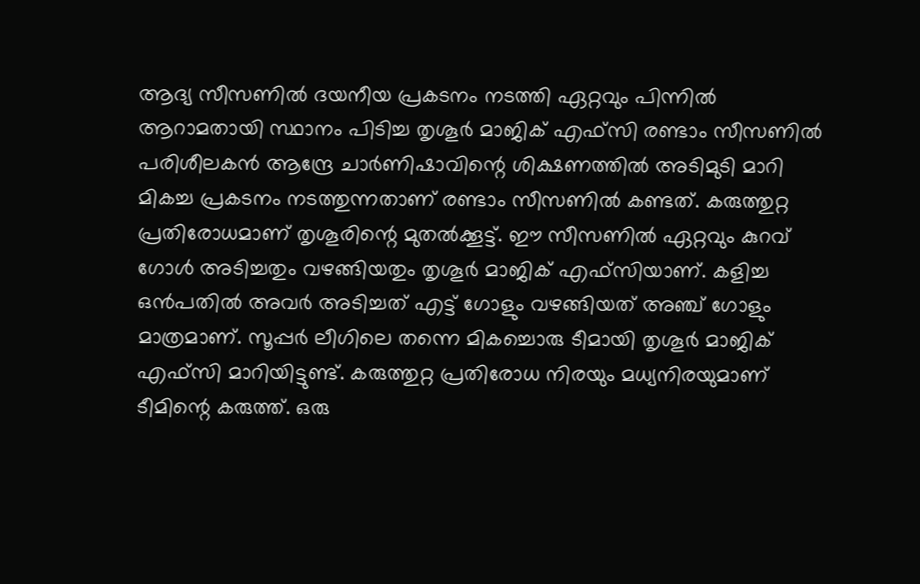ആദ്യ സീസണില്‍ ദയനീയ പ്രകടനം നടത്തി ഏറ്റവും പിന്നില്‍ ആറാമതായി സ്ഥാനം പിടിച്ച തൃശൂര്‍ മാജിക് എഫ്സി രണ്ടാം സീസണില്‍ പരിശീലകന്‍ ആന്ദ്രേ ചാര്‍ണിഷാവിന്റെ ശിക്ഷണത്തില്‍ അടിമുടി മാറി മികച്ച പ്രകടനം നടത്തുന്നതാണ് രണ്ടാം സീസണില്‍ കണ്ടത്. കരുത്തുറ്റ പ്രതിരോധമാണ് തൃശൂരിന്റെ മുതല്‍ക്കൂട്ട്. ഈ സീസണില്‍ ഏറ്റവും കുറവ് ഗോള്‍ അടിച്ചതും വഴങ്ങിയതും തൃശൂര്‍ മാജിക് എഫ്സിയാണ്. കളിച്ച ഒന്‍പതില്‍ അവര്‍ അടിച്ചത് എട്ട് ഗോളും വഴങ്ങിയത് അഞ്ച് ഗോളും മാത്രമാണ്. സൂപ്പര്‍ ലീഗിലെ തന്നെ മികച്ചൊരു ടീമായി തൃശൂര്‍ മാജിക് എഫ്‌സി മാറിയിട്ടുണ്ട്. കരുത്തുറ്റ പ്രതിരോധ നിരയും മധ്യനിരയുമാണ് ടീമിന്റെ കരുത്ത്. ഒരു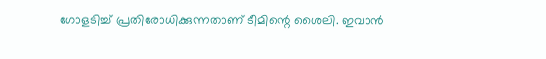ഗോളടിച്ച് പ്രതിരോധിക്കുന്നതാണ് ടീമിന്റെ ശൈലി. ഇവാന്‍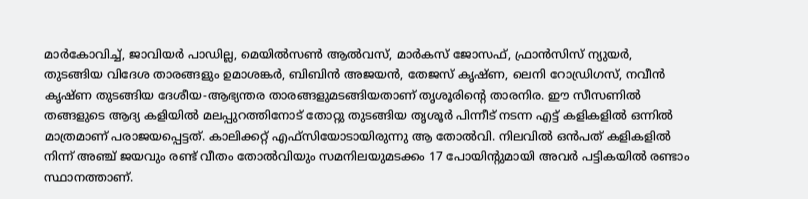മാര്‍കോവിച്ച്, ജാവിയര്‍ പാഡില്ല, മെയില്‍സണ്‍ ആല്‍വസ്, മാര്‍കസ് ജോസഫ്, ഫ്രാന്‍സിസ് ന്യുയര്‍, തുടങ്ങിയ വിദേശ താരങ്ങളും ഉമാശങ്കര്‍, ബിബിന്‍ അജയന്‍, തേജസ് കൃഷ്ണ, ലെനി റോഡ്രിഗസ്, നവീന്‍ കൃഷ്ണ തുടങ്ങിയ ദേശീയ-ആഭ്യന്തര താരങ്ങളുമടങ്ങിയതാണ് തൃശൂരിന്റെ താരനിര. ഈ സീസണില്‍ തങ്ങളുടെ ആദ്യ കളിയില്‍ മലപ്പുറത്തിനോട് തോറ്റു തുടങ്ങിയ തൃശൂര്‍ പിന്നീട് നടന്ന എട്ട് കളികളില്‍ ഒന്നില്‍ മാത്രമാണ് പരാജയപ്പെട്ടത്. കാലിക്കറ്റ് എഫ്സിയോടായിരുന്നു ആ തോല്‍വി. നിലവില്‍ ഒന്‍പത് കളികളില്‍ നിന്ന് അഞ്ച് ജയവും രണ്ട് വീതം തോല്‍വിയും സമനിലയുമടക്കം 17 പോയിന്റുമായി അവര്‍ പട്ടികയില്‍ രണ്ടാം സ്ഥാനത്താണ്.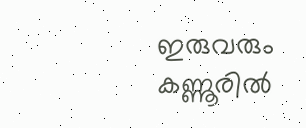ഇരുവരും കണ്ണൂരില്‍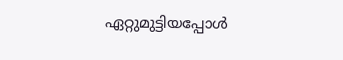ഏറ്റുമുട്ടിയപ്പോള്‍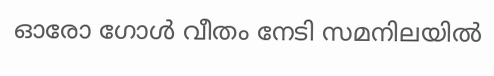ഓരോ ഗോള്‍ വീതം നേടി സമനിലയില്‍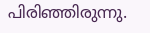പിരിഞ്ഞിരുന്നു.